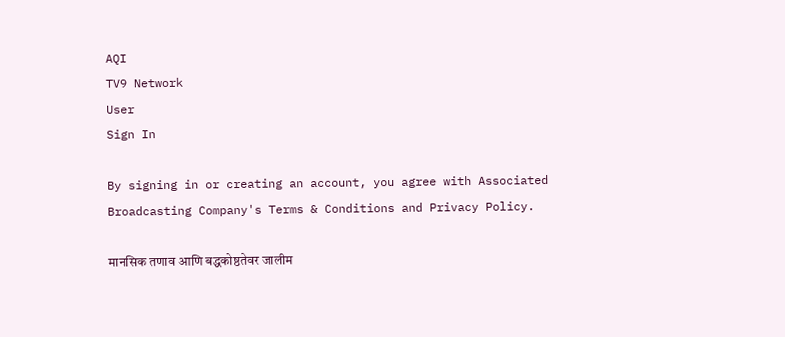AQI
TV9 Network
User
Sign In

By signing in or creating an account, you agree with Associated Broadcasting Company's Terms & Conditions and Privacy Policy.

मानसिक तणाव आणि बद्धकोष्ठतेवर जालीम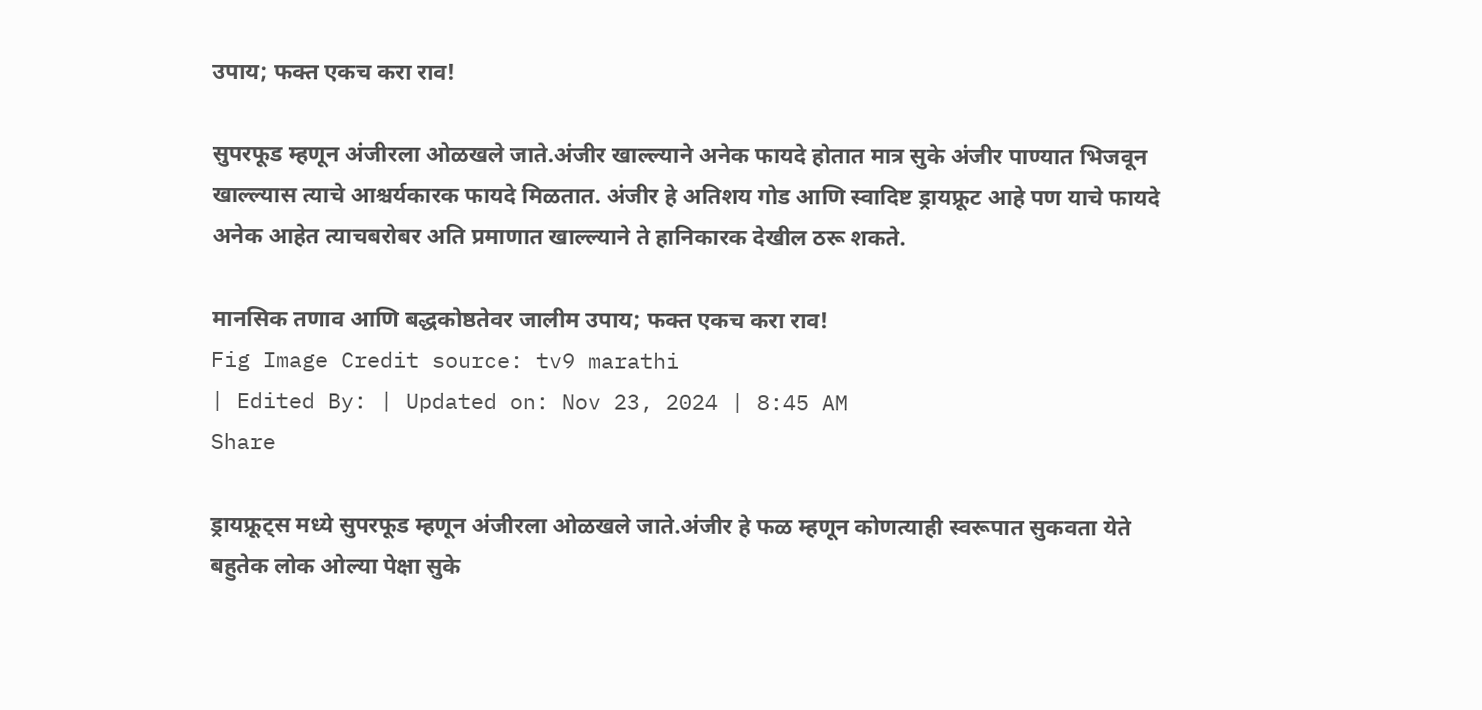उपाय; फक्त एकच करा राव!

सुपरफूड म्हणून अंजीरला ओळखले जाते.अंजीर खाल्ल्याने अनेक फायदे होतात मात्र सुके अंजीर पाण्यात भिजवून खाल्ल्यास त्याचे आश्चर्यकारक फायदे मिळतात. अंजीर हे अतिशय गोड आणि स्वादिष्ट ड्रायफ्रूट आहे पण याचे फायदे अनेक आहेत त्याचबरोबर अति प्रमाणात खाल्ल्याने ते हानिकारक देखील ठरू शकते.

मानसिक तणाव आणि बद्धकोष्ठतेवर जालीम उपाय; फक्त एकच करा राव!
Fig Image Credit source: tv9 marathi
| Edited By: | Updated on: Nov 23, 2024 | 8:45 AM
Share

ड्रायफ्रूट्स मध्ये सुपरफूड म्हणून अंजीरला ओळखले जाते.अंजीर हे फळ म्हणून कोणत्याही स्वरूपात सुकवता येते बहुतेक लोक ओल्या पेक्षा सुके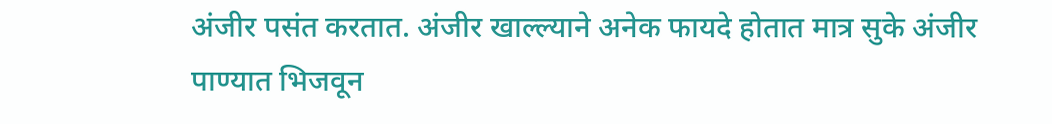अंजीर पसंत करतात. अंजीर खाल्ल्याने अनेक फायदे होतात मात्र सुके अंजीर पाण्यात भिजवून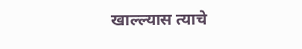खाल्ल्यास त्याचे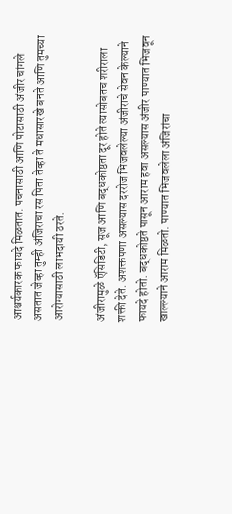आश्चर्यकारक फायदे मिळतात. पचनासाठी आणि पोटासाठी अंजीर चांगले असतात जेव्हा तुम्ही अंजिराचा रस पिता तेव्हा ते मधासारखे बनते आणि तुमच्या आरोग्यासाठी लाभदायी ठरते.

अंजीरामुळे ऍसिडिटी, सूज आणि बद्धकोष्ठता दूर होते त्यासोबतच शरीराला शक्ती देते. अशक्तपणा असल्यास दररोज भिजवलेल्या अंजीराचे सेवन केल्याने फायदे होतो. बद्धकोष्ठते पासून आराम हवा असल्यास अंजीर पाण्यात भिजवून खाल्ल्याने आराम मिळतो. पाण्यात भिजवलेला अंजिरांचा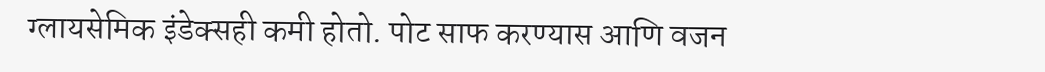ग्लायसेमिक इंडेक्सही कमी होतो. पोट साफ करण्यास आणि वजन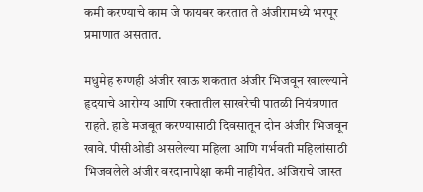कमी करण्याचे काम जे फायबर करतात ते अंजीरामध्ये भरपूर प्रमाणात असतात.

मधुमेह रुग्णही अंजीर खाऊ शकतात अंजीर भिजवून खाल्ल्याने हृदयाचे आरोग्य आणि रक्तातील साखरेची पातळी नियंत्रणात राहते. हाडे मजबूत करण्यासाठी दिवसातून दोन अंजीर भिजवून खावे. पीसीओडी असलेल्या महिला आणि गर्भवती महिलांसाठी भिजवलेले अंजीर वरदानापेक्षा कमी नाहीयेत. अंजिराचे जास्त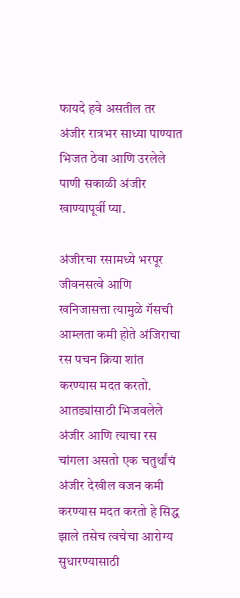फायदे हवे असतील तर अंजीर रात्रभर साध्या पाण्यात भिजत ठेवा आणि उरलेले पाणी सकाळी अंजीर खाण्यापूर्वी प्या.

अंजीरचा रसामध्ये भरपूर जीवनसत्वे आणि खनिजासत्ता त्यामुळे गॅसची आम्लता कमी होते अंजिराचा रस पचन क्रिया शांत करण्यास मदत करतो. आतड्यांसाठी भिजवलेले अंजीर आणि त्याचा रस चांगला असतो एक चतुर्थांचं अंजीर देखील वजन कमी करण्यास मदत करतो हे सिद्ध झाले तसेच त्वचेचा आरोग्य सुधारण्यासाठी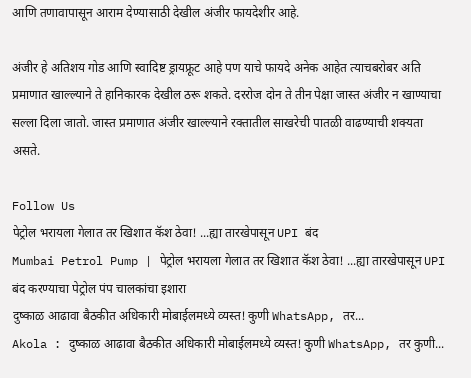आणि तणावापासून आराम देण्यासाठी देखील अंजीर फायदेशीर आहे.

अंजीर हे अतिशय गोड आणि स्वादिष्ट ड्रायफ्रूट आहे पण याचे फायदे अनेक आहेत त्याचबरोबर अति प्रमाणात खाल्ल्याने ते हानिकारक देखील ठरू शकते. दररोज दोन ते तीन पेक्षा जास्त अंजीर न खाण्याचा सल्ला दिला जातो. जास्त प्रमाणात अंजीर खाल्ल्याने रक्तातील साखरेची पातळी वाढण्याची शक्यता असते.

Follow Us
पेट्रोल भरायला गेलात तर खिशात कॅश ठेवा! ...ह्या तारखेपासून UPI बंद
Mumbai Petrol Pump | पेट्रोल भरायला गेलात तर खिशात कॅश ठेवा! ...ह्या तारखेपासून UPI बंद करण्याचा पेट्रोल पंप चालकांचा इशारा
दुष्काळ आढावा बैठकीत अधिकारी मोबाईलमध्ये व्यस्त! कुणी WhatsApp, तर...
Akola : दुष्काळ आढावा बैठकीत अधिकारी मोबाईलमध्ये व्यस्त! कुणी WhatsApp, तर कुणी...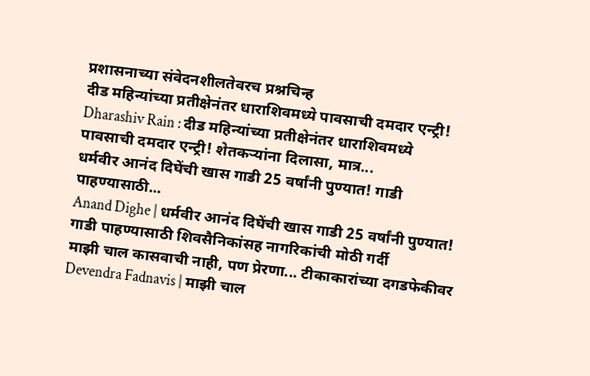प्रशासनाच्या संवेदनशीलतेवरच प्रश्नचिन्ह
दीड महिन्यांच्या प्रतीक्षेनंतर धाराशिवमध्ये पावसाची दमदार एन्ट्री!
Dharashiv Rain : दीड महिन्यांच्या प्रतीक्षेनंतर धाराशिवमध्ये पावसाची दमदार एन्ट्री! शेतकऱ्यांना दिलासा, मात्र...
धर्मवीर आनंद दिघेंची खास गाडी 25 वर्षांनी पुण्यात! गाडी पाहण्यासाठी...
Anand Dighe | धर्मवीर आनंद दिघेंची खास गाडी 25 वर्षांनी पुण्यात! गाडी पाहण्यासाठी शिवसैनिकांसह नागरिकांची मोठी गर्दी
माझी चाल कासवाची नाही, पण प्रेरणा... टीकाकारांच्या दगडफेकीवर
Devendra Fadnavis | माझी चाल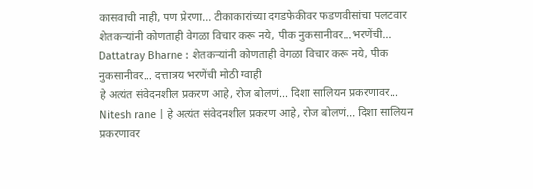कासवाची नाही, पण प्रेरणा... टीकाकारांच्या दगडफेकीवर फडणवीसांचा पलटवार
शेतकऱ्यांनी कोणताही वेगळा विचार करू नये, पीक नुकसानीवर...भरणेंची...
Dattatray Bharne : शेतकऱ्यांनी कोणताही वेगळा विचार करू नये, पीक नुकसानीवर... दत्तात्रय भरणेंची मोठी ग्वाही
हे अत्यंत संवेदनशील प्रकरण आहे, रोज बोलणं... दिशा सालियन प्रकरणावर...
Nitesh rane | हे अत्यंत संवेदनशील प्रकरण आहे, रोज बोलणं... दिशा सालियन प्रकरणावर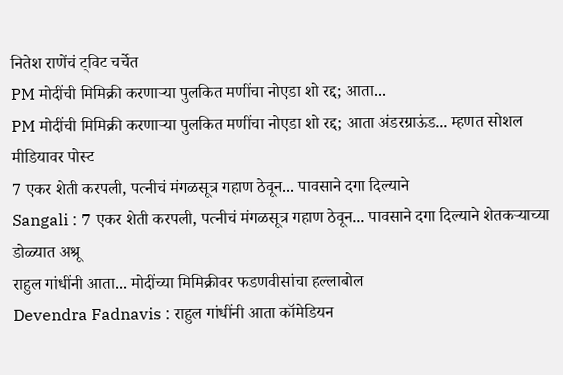नितेश राणेंचं ट्विट चर्चेत
PM मोदींची मिमिक्री करणाऱ्या पुलकित मणींचा नोएडा शो रद्द; आता...
PM मोदींची मिमिक्री करणाऱ्या पुलकित मणींचा नोएडा शो रद्द; आता अंडरग्राऊंड... म्हणत सोशल मीडियावर पोस्ट
7 एकर शेती करपली, पत्नीचं मंगळसूत्र गहाण ठेवून... पावसाने दगा दिल्याने
Sangali : 7 एकर शेती करपली, पत्नीचं मंगळसूत्र गहाण ठेवून... पावसाने दगा दिल्याने शेतकऱ्याच्या डोळ्यात अश्रू
राहुल गांधींनी आता... मोदींच्या मिमिक्रीवर फडणवीसांचा हल्लाबोल
Devendra Fadnavis : राहुल गांधींनी आता कॉमेडियन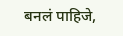बनलं पाहिजे,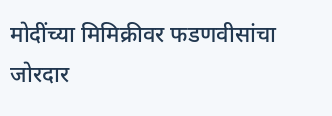मोदींच्या मिमिक्रीवर फडणवीसांचा जोरदार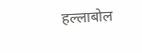हल्लाबोल